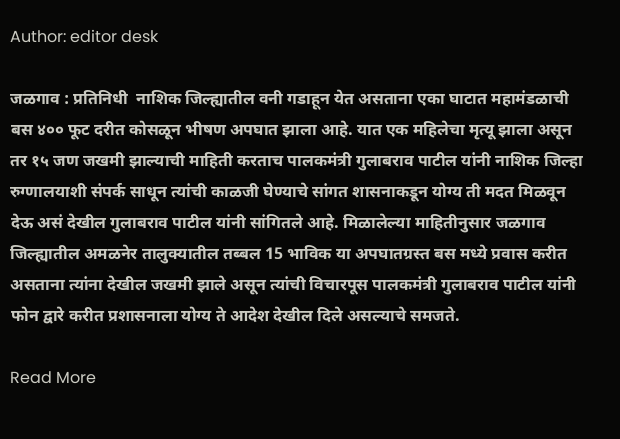Author: editor desk

जळगाव : प्रतिनिधी  नाशिक जिल्ह्यातील वनी गडाहून येत असताना एका घाटात महामंडळाची बस ४०० फूट दरीत कोसळून भीषण अपघात झाला आहे. यात एक महिलेचा मृत्यू झाला असून तर १५ जण जखमी झाल्याची माहिती करताच पालकमंत्री गुलाबराव पाटील यांनी नाशिक जिल्हा रुग्णालयाशी संपर्क साधून त्यांची काळजी घेण्याचे सांगत शासनाकडून योग्य ती मदत मिळवून देऊ असं देखील गुलाबराव पाटील यांनी सांगितले आहे. मिळालेल्या माहितीनुसार जळगाव जिल्ह्यातील अमळनेर तालुक्यातील तब्बल 15 भाविक या अपघातग्रस्त बस मध्ये प्रवास करीत असताना त्यांना देखील जखमी झाले असून त्यांची विचारपूस पालकमंत्री गुलाबराव पाटील यांनी फोन द्वारे करीत प्रशासनाला योग्य ते आदेश देखील दिले असल्याचे समजते.

Read More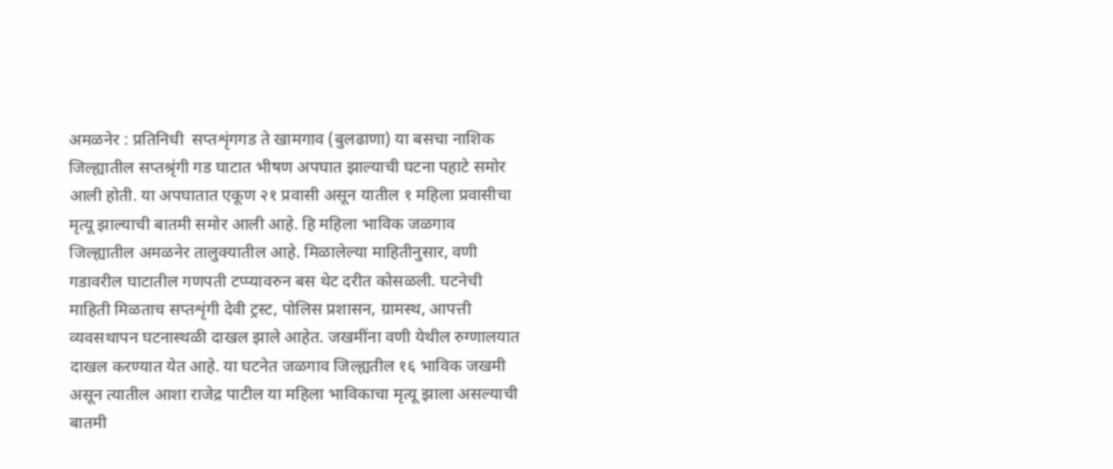अमळनेर : प्रतिनिधी  सप्तशृंगगड ते खामगाव (बुलढाणा) या बसचा नाशिक जिल्ह्यातील सप्तश्रृंगी गड घाटात भीषण अपघात झाल्याची घटना पहाटे समोर आली होती. या अपघातात एकूण २१ प्रवासी असून यातील १ महिला प्रवासीचा मृत्यू झाल्याची बातमी समोर आली आहे. हि महिला भाविक जळगाव जिल्ह्यातील अमळनेर तालुक्यातील आहे. मिळालेल्या माहितीनुसार, वणी गडावरील घाटातील गणपती टप्प्यावरुन बस थेट दरीत कोसळली. घटनेची माहिती मिळताच सप्तशृंगी देवी ट्रस्ट, पोलिस प्रशासन, ग्रामस्थ, आपत्ती व्यवसथापन घटनास्थळी दाखल झाले आहेत. जखमींना वणी येथील रुग्णालयात दाखल करण्यात येत आहे. या घटनेत जळगाव जिल्ह्यतील १६ भाविक जखमी असून त्यातील आशा राजेद्र पाटील या महिला भाविकाचा मृत्यू झाला असल्याची बातमी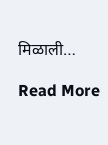मिळाली…

Read More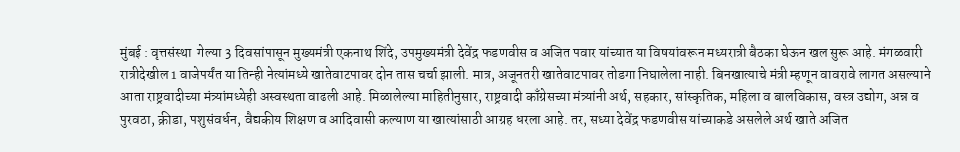मुंबई : वृत्तसंस्था  गेल्या 3 दिवसांपासून मुख्यमंत्री एकनाथ शिंदे, उपमुख्यमंत्री देवेंद्र फडणवीस व अजित पवार यांच्यात या विषयांवरून मध्यरात्री बैठका घेऊन खल सुरू आहे. मंगळवारी रात्रीदेखील 1 वाजेपर्यंत या तिन्ही नेत्यांमध्ये खातेवाटपावर दोन तास चर्चा झाली. मात्र, अजूनतरी खातेवाटपावर तोडगा निघालेला नाही. बिनखात्याचे मंत्री म्हणून वावरावे लागत असल्याने आता राष्ट्रवादीच्या मंत्र्यांमध्येही अस्वस्थता वाढली आहे. मिळालेल्या माहितीनुसार, राष्ट्रवादी काँग्रेसच्या मंत्र्यांनी अर्थ, सहकार, सांस्कृतिक, महिला व बालविकास, वस्त्र उद्योग, अन्न व पुरवठा, क्रीडा, पशुसंवर्धन, वैद्यकीय शिक्षण व आदिवासी कल्याण या खात्यांसाठी आग्रह धरला आहे. तर, सध्या देवेंद्र फडणवीस यांच्याकडे असलेले अर्थ खाते अजित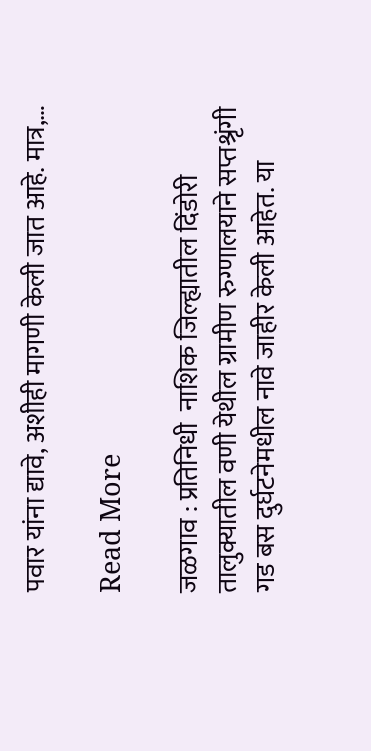पवार यांना द्यावे, अशीही मागणी केली जात आहे. मात्र,…

Read More

जळगाव : प्रतिनिधी  नाशिक जिल्ह्यातील दिंडोरी तालुक्यातील वणी येथील ग्रामीण रुग्णालयाने सप्तश्रृंगी गड बस दुर्घटनेमधील नावे जाहीर केली आहेत. या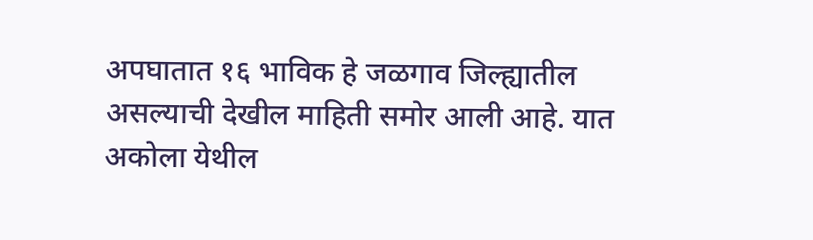अपघातात १६ भाविक हे जळगाव जिल्ह्यातील असल्याची देखील माहिती समोर आली आहे. यात अकोला येथील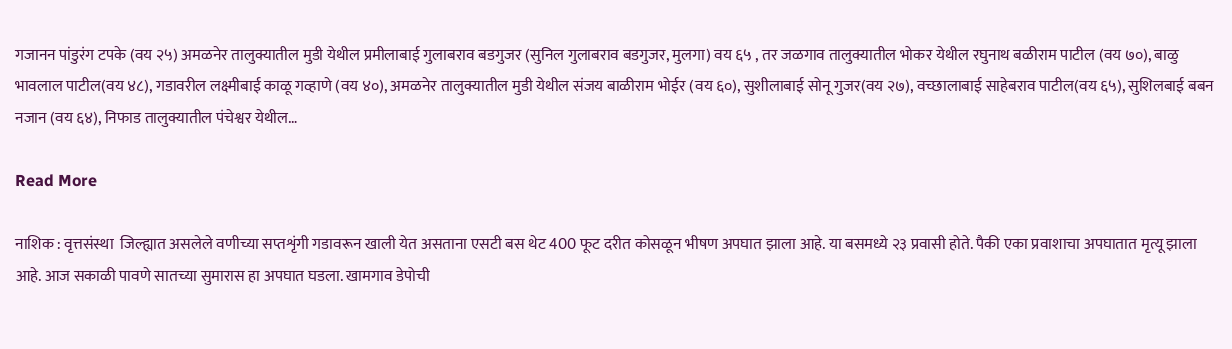गजानन पांडुरंग टपके (वय २५) अमळनेर तालुक्यातील मुडी येथील प्रमीलाबाई गुलाबराव बडगुजर (सुनिल गुलाबराव बडगुजर, मुलगा) वय ६५ , तर जळगाव तालुक्यातील भोकर येथील रघुनाथ बळीराम पाटील (वय ७०), बाळु भावलाल पाटील(वय ४८), गडावरील लक्ष्मीबाई काळू गव्हाणे (वय ४०), अमळनेर तालुक्यातील मुडी येथील संजय बाळीराम भोईर (वय ६०), सुशीलाबाई सोनू गुजर(वय २७), वच्छालाबाई साहेबराव पाटील(वय ६५), सुशिलबाई बबन नजान (वय ६४), निफाड तालुक्यातील पंचेश्वर येथील…

Read More

नाशिक : वृत्तसंस्था  जिल्ह्यात असलेले वणीच्या सप्तशृंगी गडावरून खाली येत असताना एसटी बस थेट 400 फूट दरीत कोसळून भीषण अपघात झाला आहे. या बसमध्ये २३ प्रवासी होते. पैकी एका प्रवाशाचा अपघातात मृत्यू झाला आहे. आज सकाळी पावणे सातच्या सुमारास हा अपघात घडला. खामगाव डेपोची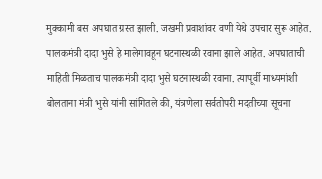मुक्कामी बस अपघात ग्रस्त झाली. जखमी प्रवाशांवर वणी येथे उपचार सुरू आहेत. पालकमंत्री दादा भुसे हे मालेगावहून घटनास्थळी रवाना झाले आहेत. अपघाताची माहिती मिळताच पालकमंत्री दादा भुसे घटनास्थळी रवाना. त्यापूर्वी माध्यमांशी बोलताना मंत्री भुसे यांनी सांगितले की, यंत्रणेला सर्वतोपरी मदतीच्या सूचना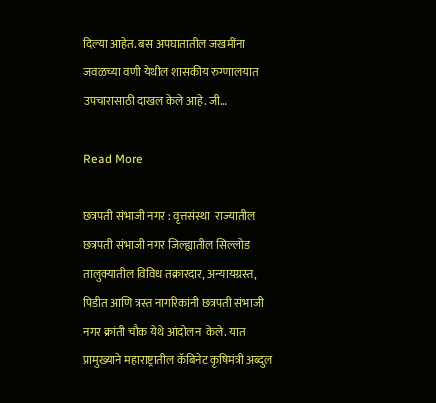दिल्या आहेत. बस अपघातातील जखमींना जवळच्या वणी येथील शासकीय रुग्णालयात उपचारासाठी दाखल केले आहे. जी…

Read More

छत्रपती संभाजी नगर : वृत्तसंस्था  राज्यातील छत्रपती संभाजी नगर जिल्ह्यातील सिल्लोड तालुक्यातील विविध तक्रारदार, अन्यायग्रस्त, पिडीत आणि त्रस्त नागरिकांनी छत्रपती संभाजी नगर क्रांती चौक येथे आंदोलन  केले. यात प्रामुख्याने महाराष्ट्रातील कॅबिनेट कृषिमंत्री अब्दुल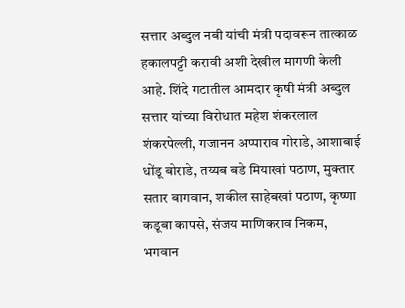सत्तार अब्दुल नबी यांची मंत्री पदावरून तात्काळ हकालपट्टी करावी अशी देखील मागणी केली आहे. शिंदे गटातील आमदार कृषी मंत्री अब्दुल सत्तार यांच्या विरोधात महेश शंकरलाल शंकरपेल्ली, गजानन अप्पाराव गोराडे, आशाबाई धोंडू बोराडे, तय्यब बडे मियाखां पठाण, मुक्तार सतार बागवान, शकील साहेबखां पठाण, कृष्णा कडूबा कापसे, संजय माणिकराव निकम, भगवान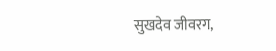सुखदेव जीवरग,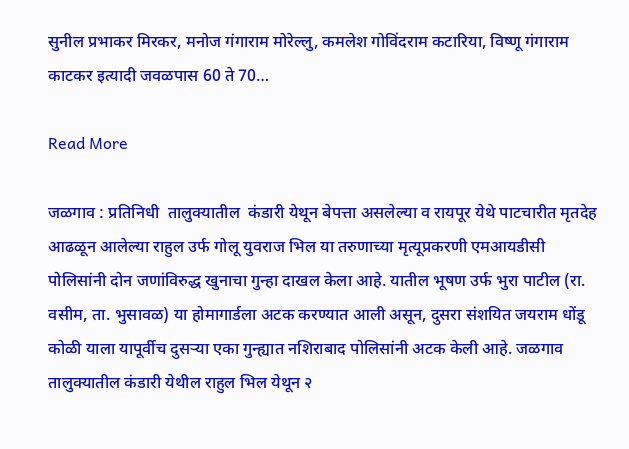सुनील प्रभाकर मिरकर, मनोज गंगाराम मोरेल्लु, कमलेश गोविंदराम कटारिया, विष्णू गंगाराम काटकर इत्यादी जवळपास 60 ते 70…

Read More

जळगाव : प्रतिनिधी  तालुक्यातील  कंडारी येथून बेपत्ता असलेल्या व रायपूर येथे पाटचारीत मृतदेह आढळून आलेल्या राहुल उर्फ गोलू युवराज भिल या तरुणाच्या मृत्यूप्रकरणी एमआयडीसी पोलिसांनी दोन जणांविरुद्ध खुनाचा गुन्हा दाखल केला आहे. यातील भूषण उर्फ भुरा पाटील (रा. वसीम, ता. भुसावळ) या होमागार्डला अटक करण्यात आली असून, दुसरा संशयित जयराम धोंडू कोळी याला यापूर्वीच दुसऱ्या एका गुन्ह्यात नशिराबाद पोलिसांनी अटक केली आहे. जळगाव तालुक्यातील कंडारी येथील राहुल भिल येथून २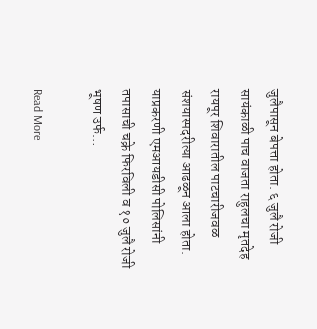जुलैपासून बेपत्ता होता. ६ जुलै रोजी सायंकाळी पाच वाजता राहुलचा मृतदेह रायपूर शिवारातील पाटचारीजवळ संशयास्पदरीत्या आढळून आला होता. याप्रकरणी एमआयडीसी पोलिसांनी तपासाची चक्रे फिरविली व १० जुलै रोजी भूषण उर्फ…

Read More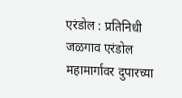एरंडोल : प्रतिनिधी  जळगाव एरंडोल महामार्गावर दुपारच्या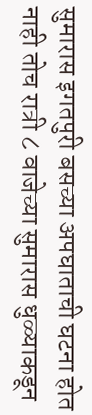सुमारास इगतपुरी बसच्या अपघाताची घटना होत नाही तोच रात्री ८ वाजेच्या सुमारास धुळ्याकडून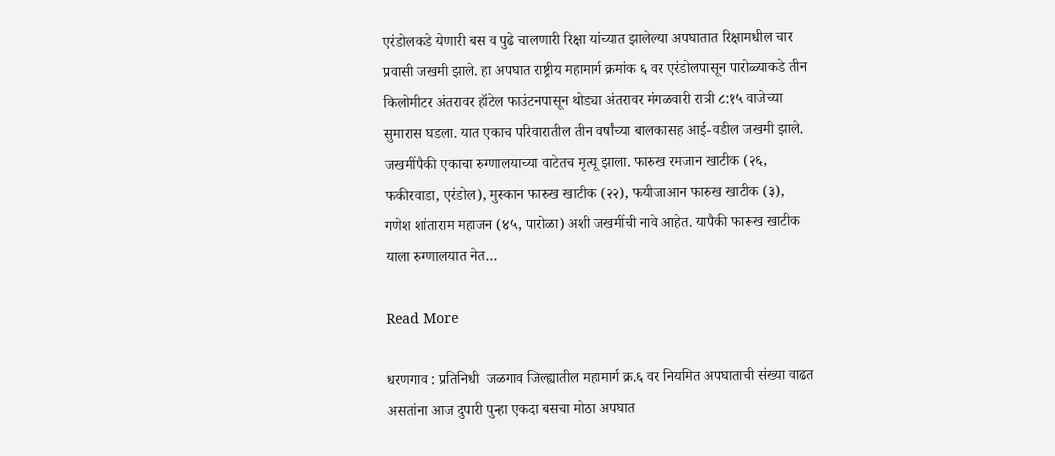एरंडोलकडे येणारी बस व पुढे चालणारी रिक्षा यांच्यात झालेल्या अपघातात रिक्षामधील चार प्रवासी जखमी झाले. हा अपघात राष्ट्रीय महामार्ग क्रमांक ६ वर एरंडोलपासून पारोळ्याकडे तीन किलोमीटर अंतरावर हॉटेल फाउंटनपासून थोड्या अंतरावर मंगळवारी रात्री ८:१५ वाजेच्या सुमारास घडला. यात एकाच परिवारातील तीन वर्षांच्या बालकासह आई-वडील जखमी झाले. जखमींपैकी एकाचा रुग्णालयाच्या वाटेतच मृत्यू झाला. फारुख रमजान खाटीक (२६, फकीरवाडा, एरंडोल), मुस्कान फारुख खाटीक (२२), फयीजाआन फारुख खाटीक (३), गणेश शांताराम महाजन (४५, पारोळा) अशी जखमींची नावे आहेत. यापैकी फारूख खाटीक याला रुग्णालयात नेत…

Read More

धरणगाव : प्रतिनिधी  जळगाव जिल्ह्यातील महामार्ग क्र.६ वर नियमित अपघाताची संख्या वाढत असतांना आज दुपारी पुन्हा एकदा बसचा मोठा अपघात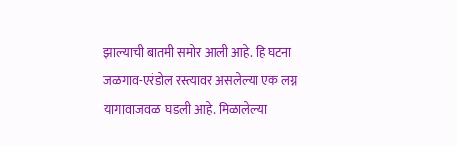झाल्याची बातमी समोर आली आहे. हि घटना  जळगाव-एरंडोल रस्त्यावर असलेल्या एक लग्न यागावाजवळ  घडली आहे. मिळालेल्या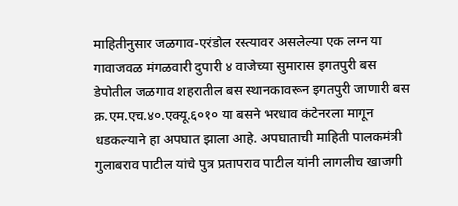माहितीनुसार जळगाव-एरंडोल रस्त्यावर असलेल्या एक लग्न या गावाजवळ मंगळवारी दुपारी ४ वाजेच्या सुमारास इगतपुरी बस डेपोतील जळगाव शहरातील बस स्थानकावरून इगतपुरी जाणारी बस क्र.एम.एच.४०.एक्यू.६०१० या बसने भरधाव कंटेनरला मागून धडकल्याने हा अपघात झाला आहे. अपघाताची माहिती पालकमंत्री गुलाबराव पाटील यांचे पुत्र प्रतापराव पाटील यांनी लागलीच खाजगी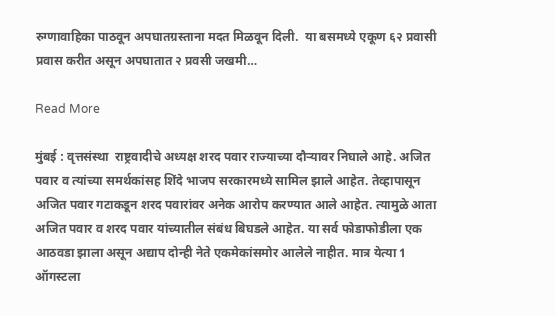रुग्णावाहिका पाठवून अपघातग्रस्ताना मदत मिळवून दिली.  या बसमध्ये एकूण ६२ प्रवासी प्रवास करीत असून अपघातात २ प्रवसी जखमी…

Read More

मुंबई : वृत्तसंस्था  राष्ट्रवादीचे अध्यक्ष शरद पवार राज्याच्या दौऱ्यावर निघाले आहे. अजित पवार व त्यांच्या समर्थकांसह शिंदे भाजप सरकारमध्ये सामिल झाले आहेत. तेव्हापासून अजित पवार गटाकडून शरद पवारांवर अनेक आरोप करण्यात आले आहेत. त्यामुळे आता अजित पवार व शरद पवार यांच्यातील संबंध बिघडले आहेत. या सर्व फोडाफोडीला एक आठवडा झाला असून अद्याप दोन्ही नेते एकमेकांसमोर आलेले नाहीत. मात्र येत्या 1 ऑगस्टला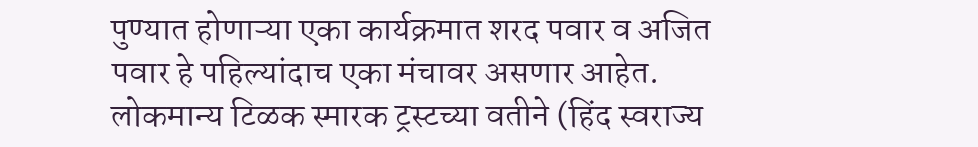पुण्यात होणाऱ्या एका कार्यक्रमात शरद पवार व अजित पवार हे पहिल्यांदाच एका मंचावर असणार आहेत. लोकमान्य टिळक स्मारक ट्रस्टच्या वतीने (हिंद स्वराज्य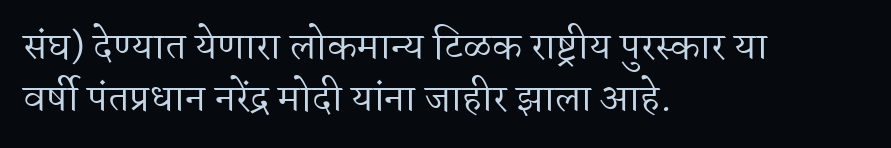संघ) देण्यात येणारा लोकमान्य टिळक राष्ट्रीय पुरस्कार या वर्षी पंतप्रधान नरेंद्र मोदी यांना जाहीर झाला आहे.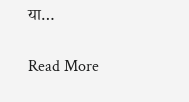या…

Read More